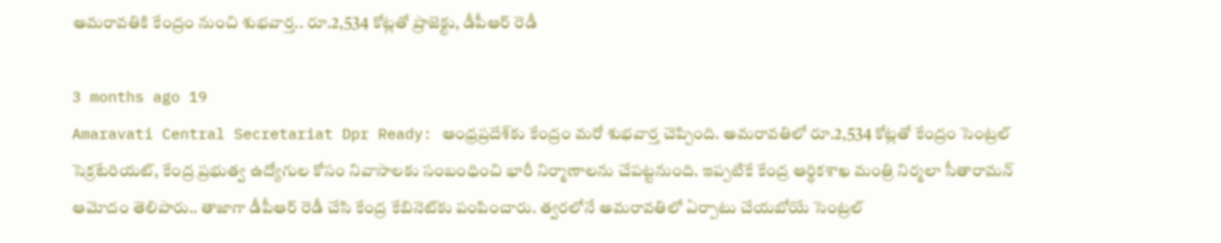అమరావతికి కేంద్రం నుంచి శుభవార్త.. రూ.2,534 కోట్లతో ప్రాజెక్టు, డీపీఆర్ రెడీ

3 months ago 19
Amaravati Central Secretariat Dpr Ready: ఆంధ్రప్రదేశ్‌కు కేంద్రం మరో శుభవార్త చెప్పింది. అమరావతిలో రూ.2,534 కోట్లతో కేంద్రం సెంట్రల్ సెక్రటేరియట్, కేంద్ర ప్రభుత్వ ఉద్యోగుల కోసం నివాసాలకు సంబంధించి భారీ నిర్మాణాలను చేపట్టనుంది. ఇప్పటికే కేంద్ర ఆర్థికశాఖ మంత్రి నిర్మలా సీతారామన్ ఆమోదం తెలిపారు.. తాజాగా డీపీఆర్ రెడీ చేసి కేంద్ర కేబినెట్‌కు పంపించారు. త్వరలోనే అమరావతిలో ఏర్పాటు చేయబోయే సెంట్రల్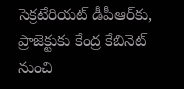సెక్రటేరియట్ డీపీఆర్‌కు, ప్రాజెక్టుకు కేంద్ర కేబినెట్ నుంచి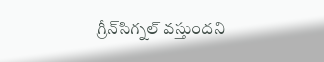గ్రీన్‌సిగ్నల్ వస్తుందని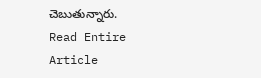చెబుతున్నారు.
Read Entire Article